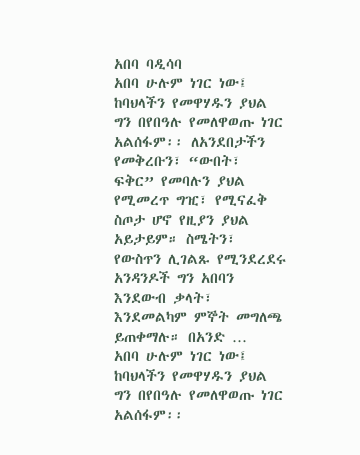አበባ ባዲሳባ
አበባ ሁሉም ነገር ነው፤ ከባህላችን የመዋሃዱን ያህል ግን በየበዓሉ የመለዋወጡ ነገር አልሰፋም፡፡ ለአንደበታችን የመቅረቡን፣ “ውበት፣ ፍቅር” የመባሉን ያህል የሚመረጥ ግዢ፣ የሚናፈቅ ስጦታ ሆኖ የዚያን ያህል አይታይም። ስሜትን፣ የውስጥን ሊገልጹ የሚንደረደሩ አንዳንዶች ግን አበባን እንደውብ ቃላት፣ እንደመልካም ምኞት መግለጫ ይጠቀማሉ። በአንድ …
አበባ ሁሉም ነገር ነው፤ ከባህላችን የመዋሃዱን ያህል ግን በየበዓሉ የመለዋወጡ ነገር አልሰፋም፡፡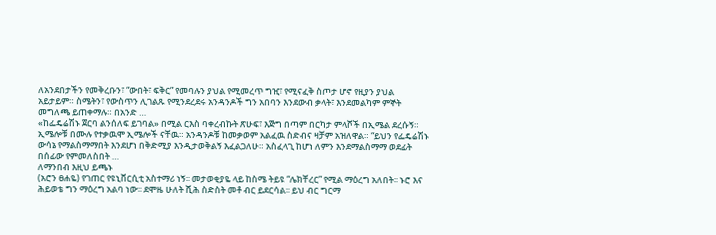ለአንደበታችን የመቅረቡን፣ “ውበት፣ ፍቅር” የመባሉን ያህል የሚመረጥ ግዢ፣ የሚናፈቅ ስጦታ ሆኖ የዚያን ያህል አይታይም። ስሜትን፣ የውስጥን ሊገልጹ የሚንደረደሩ አንዳንዶች ግን አበባን እንደውብ ቃላት፣ እንደመልካም ምኞት መግለጫ ይጠቀማሉ። በአንድ …
«ከፌዴሬሽኑ ጀርባ ልንሰለፍ ይገባል» በሚል ርእስ ባቀረብኩት ጽሁፍ፣ እጅግ በጣም በርካታ ምላሾች በኢሜል ደረሱኝ። ኢሜሎቹ በሙሉ የተቃዉሞ ኢሜሎች ናቸዉ። አንዳንዶቹ ከመቃወም አልፈዉ ስድብና ዛቻም አዝለዋል። “ይህን የፌዴሬሽኑ ውሳኔ የማልስማማበት እንደሆነ በቅድሚያ እንዲታወቅልኝ እፈልጋለሁ። አስፈላጊ ከሆነ ለምን እንደማልስማማ ወደፊት በሰፊው የምመለስበት …
ለማንበብ እዚህ ይጫኑ
(አሮን ፀሐዬ) የገጠር የዩኒቨርሲቲ አስተማሪ ነኝ፡፡ መታወቂያዬ ላይ ከስሜ ትይዩ “ሌክቸረር” የሚል ማዕረግ አለበት፡፡ ኑሮ እና ሕይወቴ ግን ማዕረግ አልባ ነው፡፡ ደሞዜ ሁለት ሺሕ ስድስት መቶ ብር ይደርሳል፡፡ ይህ ብር ግርማ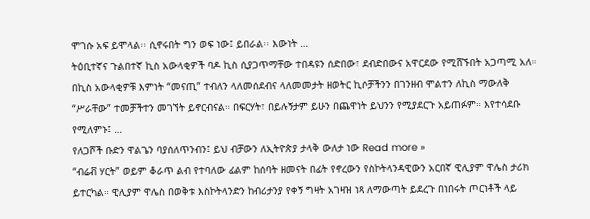ሞገሱ አፍ ይሞላል፡፡ ሲኖሩበት ግን ወፍ ነው፤ ይበራል፡፡ እውነት …
ትዕቢተኛና ጉልበተኛ ኪስ አውላቂዎች ባዶ ኪስ ሲያጋጥማቸው ተበዳዩን ሰድበው፣ ደብድበውና አዋርደው የሚሸኙበት አጋጣሚ አለ። በኪስ አውላቂዎቹ እምነት “መናጢ” ተብለን ላለመሰደብና ላለመመታት ዘወትር ኪሶቻችንን በገንዘብ ሞልተን ለኪስ ማውለቅ “ሥራቸው” ተመቻችተን መገኘት ይኖርብናል። በፍርሃት፣ በይሉኝታም ይሁን በጨዋነት ይህንን የሚያደርጉ አይጠፉም። እየተሳደቡ የሚለምኑ፤ …
የለጋሾች ቡድን ዋልጌን ባያሰለጥንብን፤ ይህ ብቻውን ለኢትዮጵያ ታላቅ ውለታ ነው Read more »
“ብሬቭ ሃርት” ወይም ቆራጥ ልብ የተባለው ፊልም ከሰባት ዘመናት በፊት የኖረውን የስኮትላንዳዊውን አርበኛ ዊሊያም ዋሌስ ታሪክ ይተርካል። ዊሊያም ዋሌስ በወቅቱ እስኮትላንድን ከብሪታንያ የቀኝ ግዛት አገዛዝ ነጻ ለማውጣት ይደረጉ በነበሩት ጦርነቶች ላይ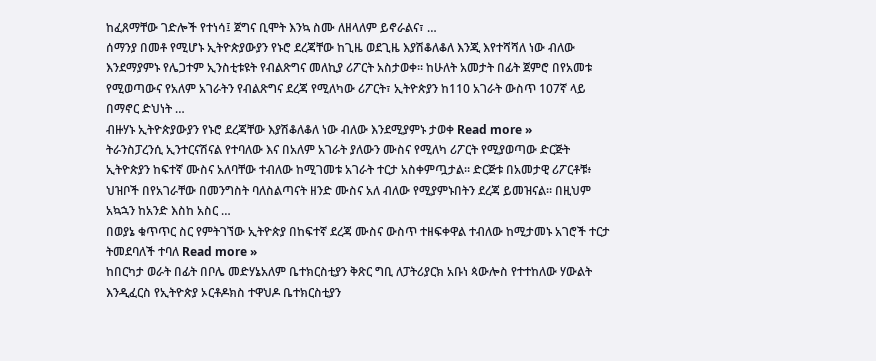ከፈጸማቸው ገድሎች የተነሳ፤ ጀግና ቢሞት እንኳ ስሙ ለዘላለም ይኖራልና፣ …
ሰማንያ በመቶ የሚሆኑ ኢትዮጵያውያን የኑሮ ደረጃቸው ከጊዜ ወደጊዜ እያሽቆለቆለ እንጂ እየተሻሻለ ነው ብለው እንደማያምኑ የሌጋተም ኢንስቲቱዩት የብልጽግና መለኪያ ሪፖርት አስታወቀ። ከሁለት አመታት በፊት ጀምሮ በየአመቱ የሚወጣውና የአለም አገራትን የብልጽግና ደረጃ የሚለካው ሪፖርት፣ ኢትዮጵያን ከ110 አገራት ውስጥ 107ኛ ላይ በማኖር ድህነት …
ብዙሃኑ ኢትዮጵያውያን የኑሮ ደረጃቸው እያሽቆለቆለ ነው ብለው እንደሚያምኑ ታወቀ Read more »
ትራንስፓረንሲ ኢንተርናሽናል የተባለው እና በአለም አገራት ያለውን ሙስና የሚለካ ሪፖርት የሚያወጣው ድርጅት ኢትዮጵያን ከፍተኛ ሙስና አለባቸው ተብለው ከሚገመቱ አገራት ተርታ አስቀምጧታል። ድርጅቱ በአመታዊ ሪፖርቶቹ፥ ህዝቦች በየአገራቸው በመንግስት ባለስልጣናት ዘንድ ሙስና አለ ብለው የሚያምኑበትን ደረጃ ይመዝናል። በዚህም አኳኋን ከአንድ እስከ አስር …
በወያኔ ቁጥጥር ስር የምትገኘው ኢትዮጵያ በከፍተኛ ደረጃ ሙስና ውስጥ ተዘፍቀዋል ተብለው ከሚታመኑ አገሮች ተርታ ትመደባለች ተባለ Read more »
ከበርካታ ወራት በፊት በቦሌ መድሃኔአለም ቤተክርስቲያን ቅጽር ግቢ ለፓትሪያርክ አቡነ ጳውሎስ የተተከለው ሃውልት እንዲፈርስ የኢትዮጵያ ኦርቶዶክስ ተዋህዶ ቤተክርስቲያን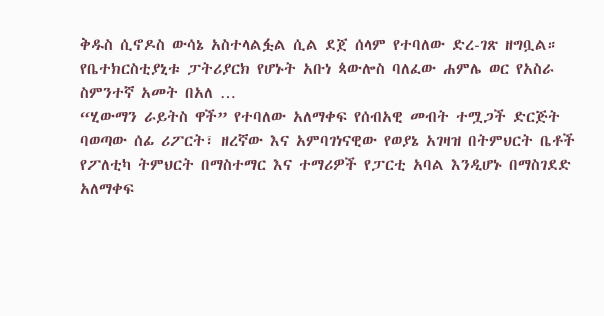ቅዱስ ሲኖዶስ ውሳኔ አስተላልፏል ሲል ደጀ ሰላም የተባለው ድረ-ገጽ ዘግቧል። የቤተክርስቲያኒቱ ፓትሪያርክ የሆኑት አቡነ ጳውሎስ ባለፈው ሐምሌ ወር የአስራ ስምንተኛ አመት በአለ …
“ሂውማን ራይትስ ዋች” የተባለው አለማቀፍ የሰብአዊ መብት ተሟጋች ድርጅት ባወጣው ሰፊ ሪፖርት፣ ዘረኛው እና አምባገነናዊው የወያኔ አገዛዝ በትምህርት ቤቶች የፖለቲካ ትምህርት በማስተማር እና ተማሪዎች የፓርቲ አባል እንዲሆኑ በማስገደድ አለማቀፍ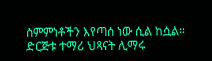ስምምነቶችን እየጣሰ ነው ሲል ከሷል። ድርጅቱ ተማሪ ህጻናት ሊማሩ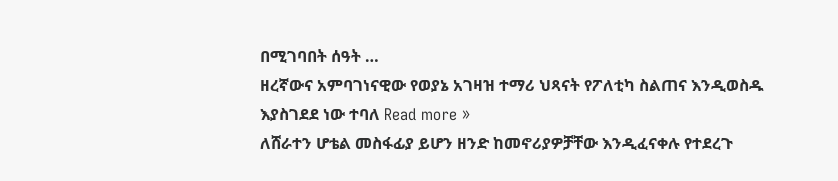በሚገባበት ሰዓት …
ዘረኛውና አምባገነናዊው የወያኔ አገዛዝ ተማሪ ህጻናት የፖለቲካ ስልጠና እንዲወስዱ እያስገደደ ነው ተባለ Read more »
ለሸራተን ሆቴል መስፋፊያ ይሆን ዘንድ ከመኖሪያዎቻቸው እንዲፈናቀሉ የተደረጉ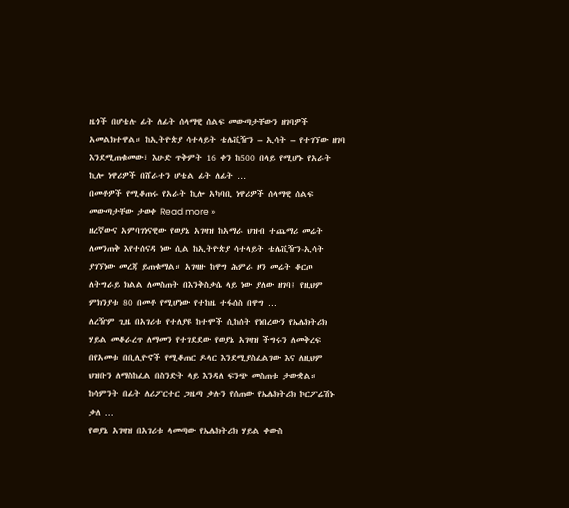ዜጎች በሆቴሉ ፊት ለፊት ሰላማዊ ሰልፍ መውጣታቸውን ዘገባዎች አመልክተዋል። ከኢትዮጵያ ሳተላይት ቴሌቪዥን – ኢሳት – የተገኘው ዘገባ እንደሚጠቁመው፣ እሁድ ጥቅምት 16 ቀን ከ500 በላይ የሚሆኑ የአራት ኪሎ ነዋሪዎች በሸራተን ሆቴል ፊት ለፊት …
በመቶዎች የሚቆጠሩ የአራት ኪሎ አካባቢ ነዋሪዎች ሰላማዊ ሰልፍ መውጣታቸው ታወቀ Read more »
ዘረኛውና አምባገነናዊው የወያኔ አገዛዝ ከአማራ ህዝብ ተጨማሪ መሬት ለመንጠቅ እየተሰናዳ ነው ሲል ከኢትዮጵያ ሳተላይት ቴሌቪዥን-ኢሳት ያገኘነው መረጃ ይጠቁማል። አገዛዙ ከዋግ ሕምራ ዞን መሬት ቆርጦ ለትግራይ ክልል ለመስጠት በእንቅስቃሴ ላይ ነው ያለው ዘገባ፤ የዚህም ምክንያቱ 80 በመቶ የሚሆነው የተከዜ ተፋሰስ በዋግ …
ለረዥም ጊዜ በአገሪቱ የተለያዩ ከተሞች ሲከሰት የነበረውን የኤሌክትሪክ ሃይል መቆራረጥ ለማመን የተገደደው የወያኔ አገዛዝ ችግሩን ለመቅረፍ በየአመቱ በቢሊዮኖች የሚቆጠር ዶላር እንደሚያስፈልገው እና ለዚህም ህዝቡን ለማስከፈል በስንድት ላይ እንዳለ ፍንጭ መስጠቱ ታውቋል። ከሳምንት በፊት ለሪፖርተር ጋዜጣ ቃሉን የሰጠው የኤሌክትሪክ ኮርፖሬሽኑ ቃለ …
የወያኔ አገዛዝ በአገሪቱ ላመጣው የኤሌክትሪክ ሃይል ቀውስ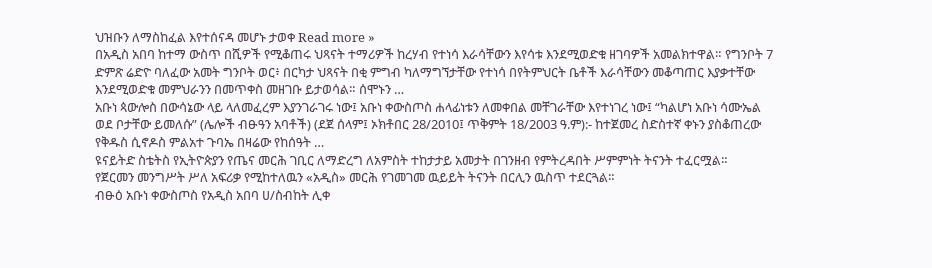ህዝቡን ለማስከፈል እየተሰናዳ መሆኑ ታወቀ Read more »
በአዲስ አበባ ከተማ ውስጥ በሺዎች የሚቆጠሩ ህጻናት ተማሪዎች ከረሃብ የተነሳ እራሳቸውን እየሳቱ እንደሚወድቁ ዘገባዎች አመልክተዋል። የግንቦት 7 ድምጽ ሬድዮ ባለፈው አመት ግንቦት ወር፥ በርካታ ህጻናት በቂ ምግብ ካለማግኘታቸው የተነሳ በየትምህርት ቤቶች እራሳቸውን መቆጣጠር እያቃተቸው እንደሚወድቁ መምህራንን በመጥቀስ መዘገቡ ይታወሳል። ሰሞኑን …
አቡነ ጳውሎስ በውሳኔው ላይ ላለመፈረም እያንገራገሩ ነው፤ አቡነ ቀውስጦስ ሐላፊነቱን ለመቀበል መቸገራቸው እየተነገረ ነው፤ “ካልሆነ አቡነ ሳሙኤል ወደ ቦታቸው ይመለሱ” (ሌሎች ብፁዓን አባቶች) (ደጀ ሰላም፤ ኦክቶበር 28/2010፤ ጥቅምት 18/2003 ዓ.ም):- ከተጀመረ ስድስተኛ ቀኑን ያስቆጠረው የቅዱስ ሲኖዶስ ምልአተ ጉባኤ በዛሬው የከሰዓት …
ዩናይትድ ስቴትስ የኢትዮጵያን የጤና መርሕ ገቢር ለማድረግ ለአምስት ተከታታይ አመታት በገንዘብ የምትረዳበት ሥምምነት ትናንት ተፈርሟል።
የጀርመን መንግሥት ሥለ አፍሪቃ የሚከተለዉን «አዲስ» መርሕ የገመገመ ዉይይት ትናንት በርሊን ዉስጥ ተደርጓል።
ብፁዕ አቡነ ቀውስጦስ የአዲስ አበባ ሀ/ስብከት ሊቀ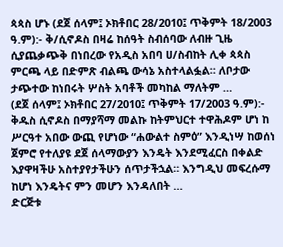ጳጳስ ሆኑ (ደጀ ሰላም፤ ኦክቶበር 28/2010፤ ጥቅምት 18/2003 ዓ.ም):- ቅ/ሲኖዶስ በዛሬ ከሰዓት ስብሰባው ለብዙ ጊዜ ሲያጨቃጭቅ በነበረው የአዲስ አበባ ሀ/ስብከት ሊቀ ጳጳስ ምርጫ ላይ በድምጽ ብልጫ ውሳኔ አስተላልፏል። ለቦታው ታጭተው ከነበሩት ሦስት አባቶች መካከል ማለትም …
(ደጀ ሰላም፤ ኦክቶበር 27/2010፤ ጥቅምት 17/2003 ዓ.ም):- ቅዱስ ሲኖዶስ በማያሻማ መልኩ ከትምህርተ ተዋሕዶም ሆነ ከ ሥርዓተ አበው ውጪ የሆነው “ሐውልተ ስምዕ” እንዲነሣ ከወሰነ ጀምሮ የተለያዩ ደጀ ሰላማውያን እንዴት እንደሚፈርስ በቀልድ እያዋዛችሁ አስተያየታችሁን ሰጥታችኋል። እንግዲህ መፍረሱማ ከሆነ እንዴትና ምን መሆን እንዳለበት …
ድርጅቱ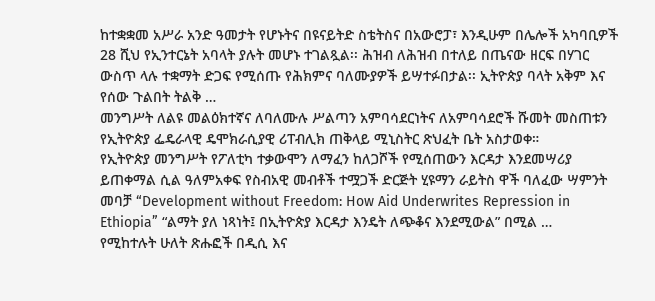ከተቋቋመ አሥራ አንድ ዓመታት የሆኑትና በዩናይትድ ስቴትስና በአውሮፓ፣ እንዲሁም በሌሎች አካባቢዎች 28 ሺህ የኢንተርኔት አባላት ያሉት መሆኑ ተገልጿል፡፡ ሕዝብ ለሕዝብ በተለይ በጤናው ዘርፍ በሃገር ውስጥ ላሉ ተቋማት ድጋፍ የሚሰጡ የሕክምና ባለሙያዎች ይሣተፉበታል፡፡ ኢትዮጵያ ባላት አቅም እና የሰው ጉልበት ትልቅ …
መንግሥት ለልዩ መልዕክተኛና ለባለሙሉ ሥልጣን አምባሳደርነትና ለአምባሳደሮች ሹመት መስጠቱን የኢትዮጵያ ፌዴራላዊ ዴሞክራሲያዊ ሪፐብሊክ ጠቅላይ ሚኒስትር ጽህፈት ቤት አስታወቀ።
የኢትዮጵያ መንግሥት የፖለቲካ ተቃውሞን ለማፈን ከለጋሾች የሚሰጠውን እርዳታ እንደመሣሪያ ይጠቀማል ሲል ዓለምአቀፍ የስብአዊ መብቶች ተሟጋች ድርጅት ሂዩማን ራይትስ ዋች ባለፈው ሣምንት መባቻ “Development without Freedom: How Aid Underwrites Repression in Ethiopia” “ልማት ያለ ነጻነት፤ በኢትዮጵያ እርዳታ እንዴት ለጭቆና እንደሚውል” በሚል …
የሚከተሉት ሁለት ጽሑፎች በዲሲ እና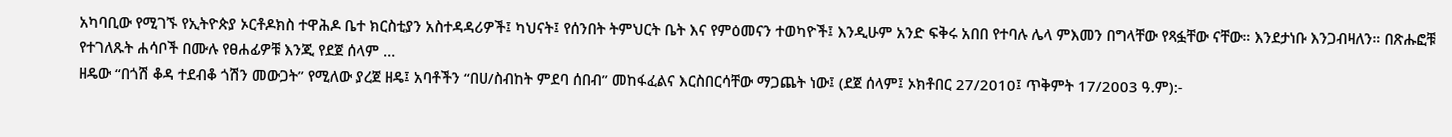አካባቢው የሚገኙ የኢትዮጵያ ኦርቶዶክስ ተዋሕዶ ቤተ ክርስቲያን አስተዳዳሪዎች፤ ካህናት፤ የሰንበት ትምህርት ቤት እና የምዕመናን ተወካዮች፤ እንዲሁም አንድ ፍቅሩ አበበ የተባሉ ሌላ ምእመን በግላቸው የጻፏቸው ናቸው። እንደታነቡ እንጋብዛለን። በጽሑፎቹ የተገለጹት ሐሳቦች በሙሉ የፀሐፊዎቹ እንጂ የደጀ ሰላም …
ዘዴው “በጎሽ ቆዳ ተደብቆ ጎሽን መውጋት” የሚለው ያረጀ ዘዴ፤ አባቶችን “በሀ/ስብከት ምደባ ሰበብ” መከፋፈልና እርስበርሳቸው ማጋጨት ነው፤ (ደጀ ሰላም፤ ኦክቶበር 27/2010፤ ጥቅምት 17/2003 ዓ.ም):-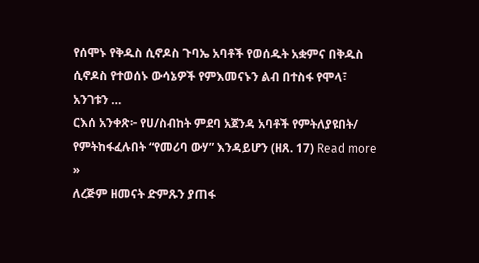የሰሞኑ የቅዱስ ሲኖዶስ ጉባኤ አባቶች የወሰዱት አቋምና በቅዱስ ሲኖዶስ የተወሰኑ ውሳኔዎች የምእመናኑን ልብ በተስፋ የሞላ፣ አንገቱን …
ርእሰ አንቀጽ፦ የሀ/ስብከት ምደባ አጀንዳ አባቶች የምትለያዩበት/ የምትከፋፈሉበት “የመሪባ ውሃ” እንዳይሆን (ዘጸ. 17) Read more »
ለረጅም ዘመናት ድምጹን ያጠፋ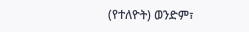(የተለዮት) ወንድም፣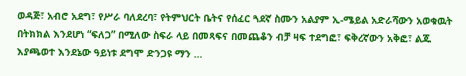ወዳጅ፣ አብሮ አደግ፣ የሥራ ባለደረባ፣ የትምህርት ቤትና የሰፈር ጓደኛ ስሙን አልያም ኢ-ሜይል አድራሻውን አወቁዉት በትክክል እንደሆነ “ፍለጋ” በሚለው ስፍራ ላይ በመጻፍና በመጨቆን ብቻ ዛፍ ተደግፎ፣ ፍቅረኛውን አቅፎ፣ ልጁ እያጫወተ እንደኔው ዓይነቱ ደግሞ ድንጋዩ ማን …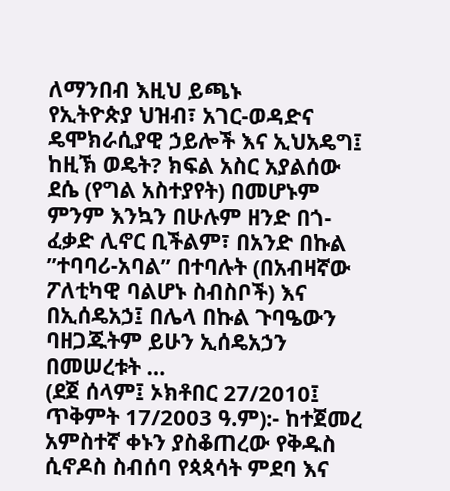ለማንበብ እዚህ ይጫኑ
የኢትዮጵያ ህዝብ፣ አገር-ወዳድና ዴሞክራሲያዊ ኃይሎች እና ኢህአዴግ፤ ከዚኽ ወዴት? ክፍል አስር አያልሰው ደሴ (የግል አስተያየት) በመሆኑም ምንም እንኳን በሁሉም ዘንድ በጎ-ፈቃድ ሊኖር ቢችልም፣ በአንድ በኩል ”ተባባሪ-አባል” በተባሉት (በአብዛኛው ፖለቲካዊ ባልሆኑ ስብስቦች) እና በኢሰዴአኃ፤ በሌላ በኩል ጉባዔውን ባዘጋጁትም ይሁን ኢሰዴአኃን በመሠረቱት …
(ደጀ ሰላም፤ ኦክቶበር 27/2010፤ ጥቅምት 17/2003 ዓ.ም):- ከተጀመረ አምስተኛ ቀኑን ያስቆጠረው የቅዱስ ሲኖዶስ ስብሰባ የጳጳሳት ምደባ እና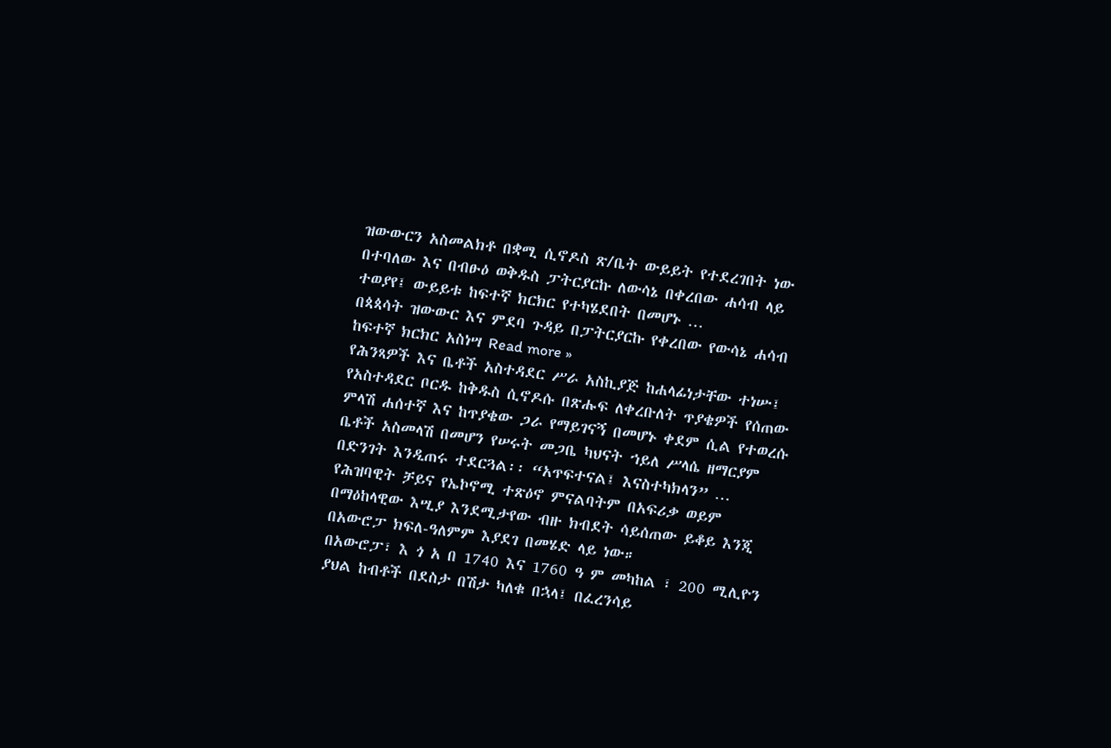ዝውውርን አስመልክቶ በቋሚ ሲኖዶስ ጽ/ቤት ውይይት የተደረገበት ነው በተባለው እና በብፁዕ ወቅዱስ ፓትርያርኩ ለውሳኔ በቀረበው ሐሳብ ላይ ተወያየ፤ ውይይቱ ከፍተኛ ክርክር የተካሄደበት በመሆኑ …
በጳጳሳት ዝውውር እና ምደባ ጉዳይ በፓትርያርኩ የቀረበው የውሳኔ ሐሳብ ከፍተኛ ክርክር አስነሣ Read more »
የሕንጻዎች እና ቤቶች አስተዳደር ሥራ አስኪያጅ ከሐላፊነታቸው ተነሡ፤ የአስተዳደር ቦርዱ ከቅዱስ ሲኖዶሱ በጽሑፍ ለቀረቡለት ጥያቄዎች የሰጠው ምላሽ ሐሰተኛ እና ከጥያቄው ጋራ የማይገናኝ በመሆኑ ቀደም ሲል የተወረሱ ቤቶች አስመላሽ በመሆን የሠሩት መጋቤ ካህናት ኀይለ ሥላሴ ዘማርያም በድንገት እንዲጠሩ ተደርጓል፡፡ “አጥፍተናል፤ እናስተካክላን” …
የሕዝባዊት ቻይና የኤኮኖሚ ተጽዕኖ ምናልባትም በአፍሪቃ ወይም በማዕከላዊው እሢያ እንደሚታየው ብዙ ክብደት ሳይሰጠው ይቆይ እንጂ በአውሮፓ ክፍለ-ዓለምም እያደገ በመሄድ ላይ ነው።
በአውሮፓ፣ እ ጎ አ በ 1740 እና 1760 ዓ ም መካከል ፣ 200 ሚሊዮን ያህል ከብቶች በደስታ በሽታ ካለቁ በኋላ፤ በፈረንሳይ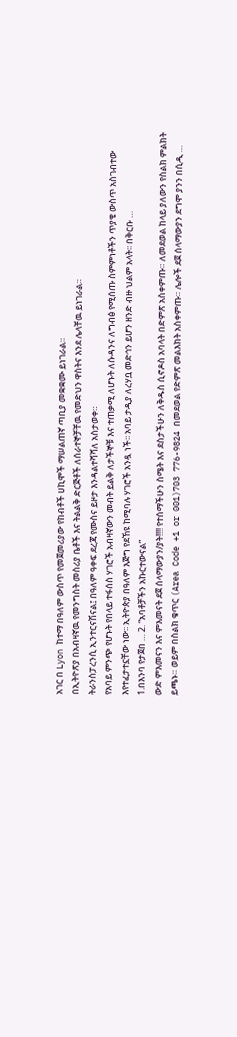አገር በ Lyon ከተማ በዓለም ውስጥ የመጀመሪያው የከብቶች ሀኪሞች ማሠልጠኛ ጣቢያ መቋቋሙ ይነገራል።
በኢትዮጽያ በአብዛኛዉ የመንግስት መስሪያ ቤቶች እና ትልልቅ ድርጅቶች ለሰራተኞቻቸዉ የመድህን ዋስትና እንደ ሌላቸዉ ይነገራል።
ትራንስፓረንሲ ኢንተርናሽናል፤ በዓለም ዓቀፍ ደረጃ የሙስና ይዞታ እንዳልተሻሻለ አስታወቀ።
የአባይ ምንጭ የሆኑት የበላይ ተፋሰስ ሃገሮች አብዛኛውን መብት ይልቅ ለታችኞቹ እና ተጠቃሚ ለሆኑት ለሱዳንና ለግብፅ የሚሰጡ ስምምነቶችን ጥያቄ ውስጥ አስገብተው እየተፈታተኗቸው ነው፡፡ ኢትዮጵያ በዓለም እጅግ የደኸዩ ከሚባሉ ሃገሮች አንዷ ነች፡፡ አባይ ታዲያ ለረሃቧ መድኅን ይሆን ዘንድ ብዙ ህልም አላት፡፡ በቅርቡ …
1.በእንባ የታጀበ … 2. “አባቶቻችን አኩርተውናል”
ውድ ምእመናን እና ምእመናት ደጀ ሰላማውያን/ያት!!!! የተሰማችሁን ስሜት እና ደስታችሁን ለቅዱስ ሲኖዶስ አባላት በድምጽ አስቀምጡ። ለመደወል ከላይ ያለውን የስልክ ምልክት ይጫኑ። ወይም በስልክ ቁጥር (Area Code +1 or 001)703 776-9824 በመደወል የድምጽ መልእክት አስቀምጡ። ሌሎች ደጀ ሰላማውያን ደግሞ ያንን በሲዲ …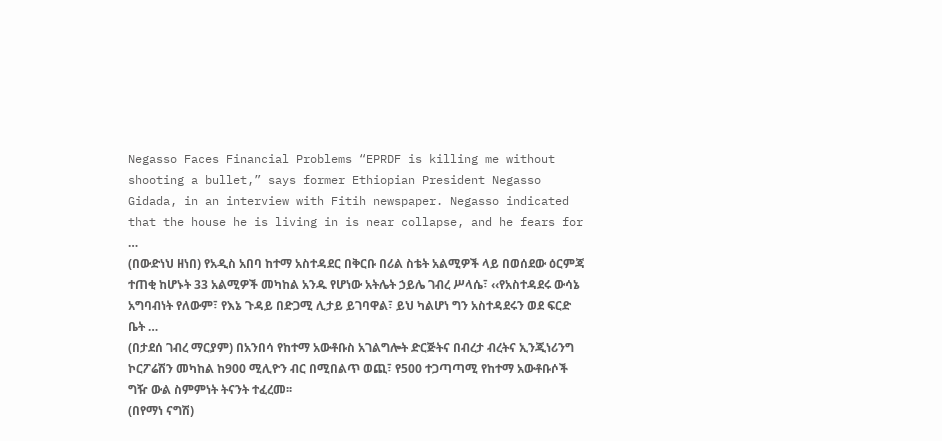Negasso Faces Financial Problems “EPRDF is killing me without shooting a bullet,” says former Ethiopian President Negasso Gidada, in an interview with Fitih newspaper. Negasso indicated that the house he is living in is near collapse, and he fears for …
(በውድነህ ዘነበ) የአዲስ አበባ ከተማ አስተዳደር በቅርቡ በሪል ስቴት አልሚዎች ላይ በወሰደው ዕርምጃ ተጠቂ ከሆኑት 33 አልሚዎች መካከል አንዱ የሆነው አትሌት ኃይሌ ገብረ ሥላሴ፣ ‹‹የአስተዳደሩ ውሳኔ አግባብነት የለውም፣ የእኔ ጉዳይ በድጋሚ ሊታይ ይገባዋል፣ ይህ ካልሆነ ግን አስተዳደሩን ወደ ፍርድ ቤት …
(በታደሰ ገብረ ማርያም) በአንበሳ የከተማ አውቶቡስ አገልግሎት ድርጅትና በብረታ ብረትና ኢንጂነሪንግ ኮርፖሬሽን መካከል ከ900 ሚሊዮን ብር በሚበልጥ ወጪ፣ የ500 ተጋጣጣሚ የከተማ አውቶቡሶች ግዥ ውል ስምምነት ትናንት ተፈረመ፡፡
(በየማነ ናግሽ)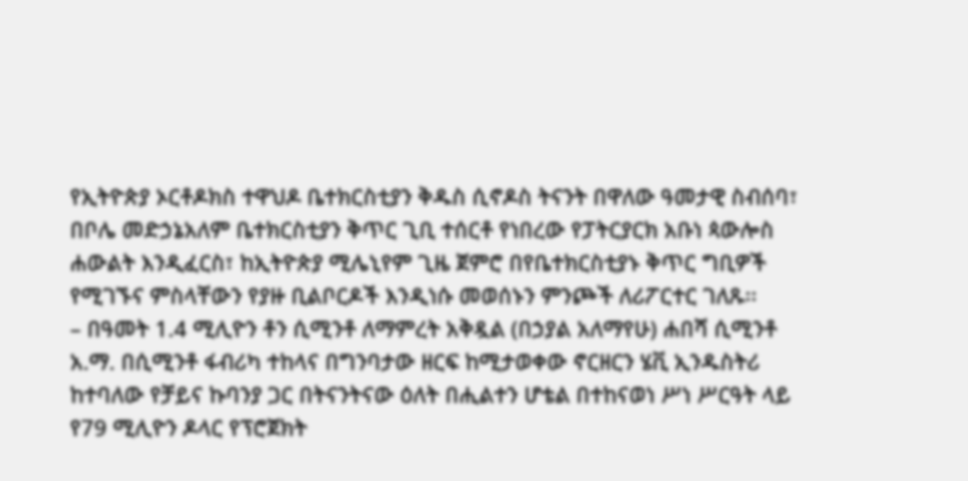የኢትዮጵያ ኦርቶዶክስ ተዋህዶ ቤተክርስቲያን ቅዱስ ሲኖዶስ ትናንት በዋለው ዓመታዊ ስብሰባ፣ በቦሌ መድኃኔአለም ቤተክርስቲያን ቅጥር ጊቢ ተሰርቶ የነበረው የፓትርያርክ አቡነ ጳውሎስ ሐውልት እንዲፈርስ፣ ከኢትዮጵያ ሚሌኒየም ጊዜ ጀምሮ በየቤተክርስቲያኑ ቅጥር ግቢዎች የሚገኙና ምስላቸውን የያዙ ቢልቦርዶች እንዲነሱ መወሰኑን ምንጮች ለሪፖርተር ገለጹ፡፡
– በዓመት 1.4 ሚሊዮን ቶን ሲሚንቶ ለማምረት አቅዷል (በኃያል አለማየሁ) ሐበሻ ሲሚንቶ አ.ማ. በሲሚንቶ ፋብሪካ ተከላና በግንባታው ዘርፍ ከሚታወቀው ኖርዘርን ሄቪ ኢንዱስትሪ ከተባለው የቻይና ኩባንያ ጋር በትናንትናው ዕለት በሒልተን ሆቴል በተከናወነ ሥነ ሥርዓት ላይ የ79 ሚሊዮን ዶላር የፕሮጀክት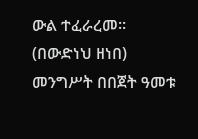ውል ተፈራረመ፡፡
(በውድነህ ዘነበ) መንግሥት በበጀት ዓመቱ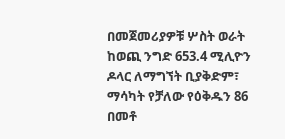በመጀመሪያዎቹ ሦስት ወራት ከወጪ ንግድ 653.4 ሚሊዮን ዶላር ለማግኘት ቢያቅድም፣ ማሳካት የቻለው የዕቅዱን 86 በመቶ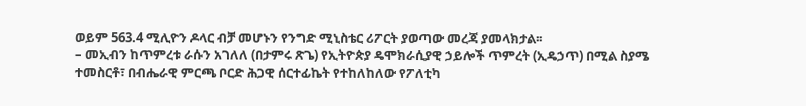ወይም 563.4 ሚሊዮን ዶላር ብቻ መሆኑን የንግድ ሚኒስቴር ሪፖርት ያወጣው መረጃ ያመላክታል፡፡
– መኢብን ከጥምረቱ ራሱን አገለለ (በታምሩ ጽጌ) የኢትዮጵያ ዴሞክራሲያዊ ኃይሎች ጥምረት (ኢዴኃጥ) በሚል ስያሜ ተመስርቶ፣ በብሔራዊ ምርጫ ቦርድ ሕጋዊ ሰርተፊኬት የተከለከለው የፖለቲካ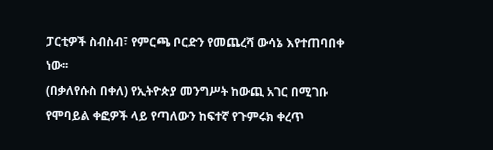ፓርቲዎች ስብስብ፣ የምርጫ ቦርድን የመጨረሻ ውሳኔ እየተጠባበቀ ነው፡፡
(በቃለየሱስ በቀለ) የኢትዮጵያ መንግሥት ከውጪ አገር በሚገቡ የሞባይል ቀፎዎች ላይ የጣለውን ከፍተኛ የጉምሩክ ቀረጥ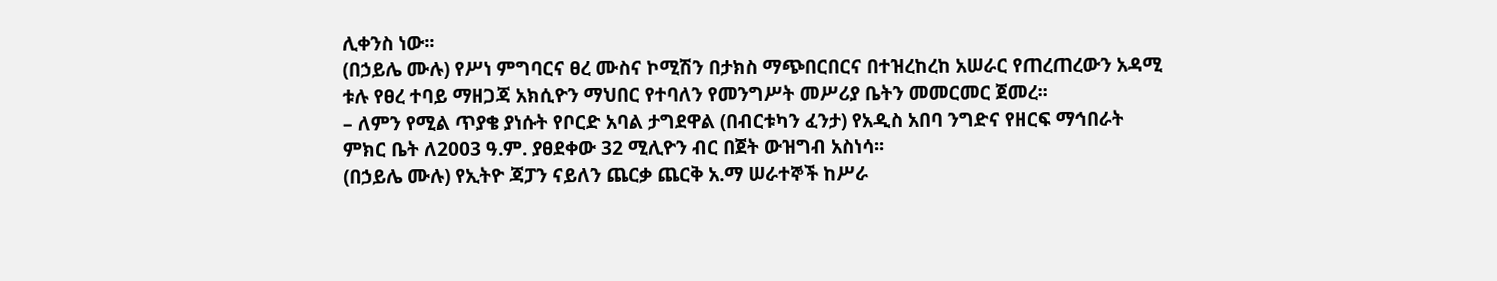ሊቀንስ ነው፡፡
(በኃይሌ ሙሉ) የሥነ ምግባርና ፀረ ሙስና ኮሚሽን በታክስ ማጭበርበርና በተዝረከረከ አሠራር የጠረጠረውን አዳሚ ቱሉ የፀረ ተባይ ማዘጋጃ አክሲዮን ማህበር የተባለን የመንግሥት መሥሪያ ቤትን መመርመር ጀመረ፡፡
– ለምን የሚል ጥያቄ ያነሱት የቦርድ አባል ታግደዋል (በብርቱካን ፈንታ) የአዲስ አበባ ንግድና የዘርፍ ማኅበራት ምክር ቤት ለ2003 ዓ.ም. ያፀደቀው 32 ሚሊዮን ብር በጀት ውዝግብ አስነሳ፡፡
(በኃይሌ ሙሉ) የኢትዮ ጃፓን ናይለን ጨርቃ ጨርቅ አ.ማ ሠራተኞች ከሥራ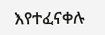እየተፈናቀሉ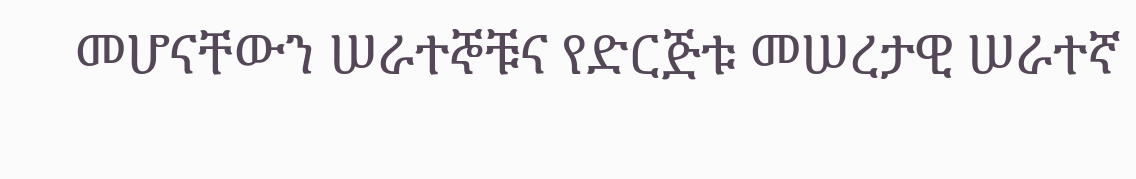መሆናቸውን ሠራተኞቹና የድርጅቱ መሠረታዊ ሠራተኛ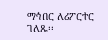ማኅበር ለሪፖርተር ገለጹ፡፡